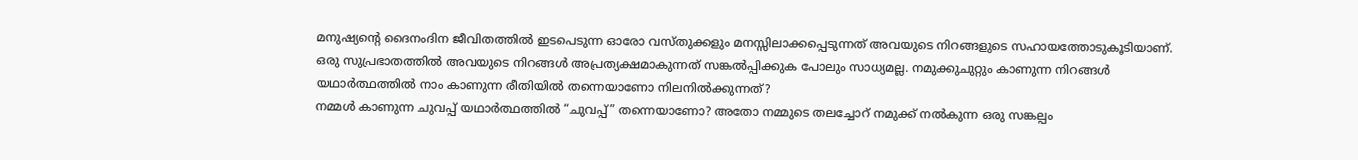മനുഷ്യന്റെ ദൈനംദിന ജീവിതത്തിൽ ഇടപെടുന്ന ഓരോ വസ്തുക്കളും മനസ്സിലാക്കപ്പെടുന്നത് അവയുടെ നിറങ്ങളുടെ സഹായത്തോടുകൂടിയാണ്. ഒരു സുപ്രഭാതത്തിൽ അവയുടെ നിറങ്ങൾ അപ്രത്യക്ഷമാകുന്നത് സങ്കൽപ്പിക്കുക പോലും സാധ്യമല്ല. നമുക്കുചുറ്റും കാണുന്ന നിറങ്ങൾ യഥാർത്ഥത്തിൽ നാം കാണുന്ന രീതിയിൽ തന്നെയാണോ നിലനിൽക്കുന്നത്?
നമ്മൾ കാണുന്ന ചുവപ്പ് യഥാർത്ഥത്തിൽ “ചുവപ്പ്” തന്നെയാണോ? അതോ നമ്മുടെ തലച്ചോറ് നമുക്ക് നൽകുന്ന ഒരു സങ്കല്പം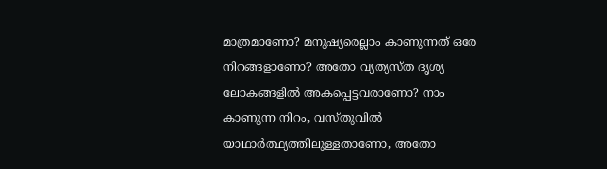മാത്രമാണോ? മനുഷ്യരെല്ലാം കാണുന്നത് ഒരേ നിറങ്ങളാണോ? അതോ വ്യത്യസ്ത ദൃശ്യ ലോകങ്ങളിൽ അകപ്പെട്ടവരാണോ? നാം കാണുന്ന നിറം, വസ്തുവിൽ യാഥാർത്ഥ്യത്തിലുള്ളതാണോ, അതോ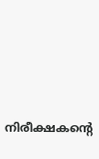നിരീക്ഷകന്റെ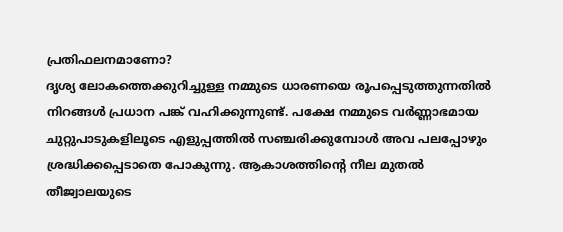പ്രതിഫലനമാണോ?
ദൃശ്യ ലോകത്തെക്കുറിച്ചുള്ള നമ്മുടെ ധാരണയെ രൂപപ്പെടുത്തുന്നതിൽ നിറങ്ങൾ പ്രധാന പങ്ക് വഹിക്കുന്നുണ്ട്. പക്ഷേ നമ്മുടെ വർണ്ണാഭമായ ചുറ്റുപാടുകളിലൂടെ എളുപ്പത്തിൽ സഞ്ചരിക്കുമ്പോൾ അവ പലപ്പോഴും ശ്രദ്ധിക്കപ്പെടാതെ പോകുന്നു. ആകാശത്തിന്റെ നീല മുതൽ തീജ്വാലയുടെ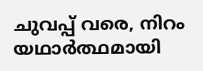ചുവപ്പ് വരെ, നിറം യഥാർത്ഥമായി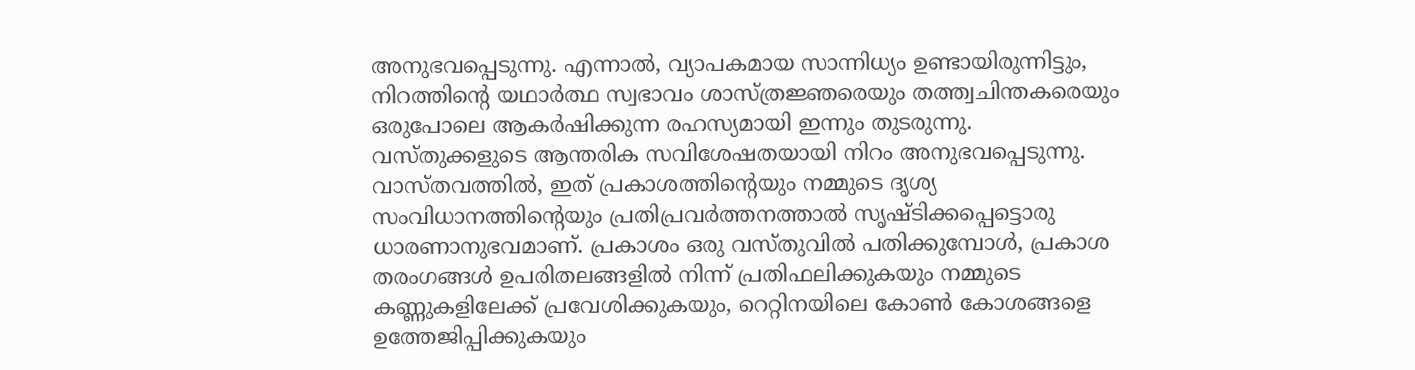അനുഭവപ്പെടുന്നു. എന്നാൽ, വ്യാപകമായ സാന്നിധ്യം ഉണ്ടായിരുന്നിട്ടും, നിറത്തിന്റെ യഥാർത്ഥ സ്വഭാവം ശാസ്ത്രജ്ഞരെയും തത്ത്വചിന്തകരെയും ഒരുപോലെ ആകർഷിക്കുന്ന രഹസ്യമായി ഇന്നും തുടരുന്നു.
വസ്തുക്കളുടെ ആന്തരിക സവിശേഷതയായി നിറം അനുഭവപ്പെടുന്നു. വാസ്തവത്തിൽ, ഇത് പ്രകാശത്തിന്റെയും നമ്മുടെ ദൃശ്യ സംവിധാനത്തിന്റെയും പ്രതിപ്രവർത്തനത്താൽ സൃഷ്ടിക്കപ്പെട്ടൊരു ധാരണാനുഭവമാണ്. പ്രകാശം ഒരു വസ്തുവിൽ പതിക്കുമ്പോൾ, പ്രകാശ തരംഗങ്ങൾ ഉപരിതലങ്ങളിൽ നിന്ന് പ്രതിഫലിക്കുകയും നമ്മുടെ കണ്ണുകളിലേക്ക് പ്രവേശിക്കുകയും, റെറ്റിനയിലെ കോൺ കോശങ്ങളെ ഉത്തേജിപ്പിക്കുകയും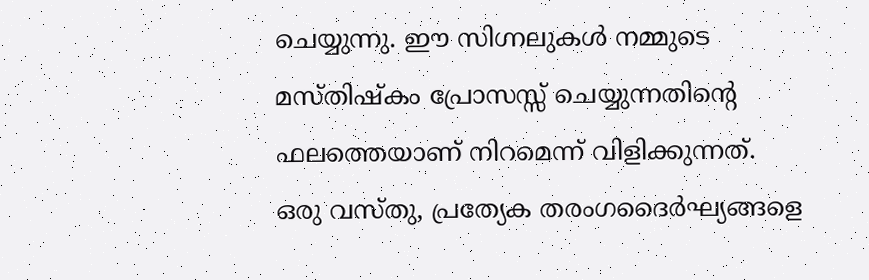ചെയ്യുന്നു. ഈ സിഗ്നലുകൾ നമ്മുടെ മസ്തിഷ്കം പ്രോസസ്സ് ചെയ്യുന്നതിന്റെ ഫലത്തെയാണ് നിറമെന്ന് വിളിക്കുന്നത്. ഒരു വസ്തു, പ്രത്യേക തരംഗദൈർഘ്യങ്ങളെ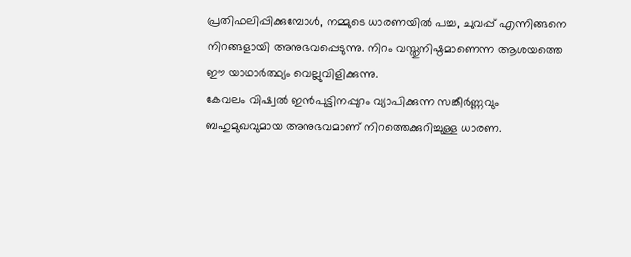പ്രതിഫലിപ്പിക്കുമ്പോൾ, നമ്മുടെ ധാരണയിൽ പച്ച, ചുവപ്പ് എന്നിങ്ങനെ നിറങ്ങളായി അനുഭവപ്പെടുന്നു. നിറം വസ്തുനിഷ്ഠമാണെന്ന ആശയത്തെ ഈ യാഥാർത്ഥ്യം വെല്ലുവിളിക്കുന്നു.
കേവലം വിഷ്വൽ ഇൻപുട്ടിനപ്പുറം വ്യാപിക്കുന്ന സങ്കീർണ്ണവും ബഹുമുഖവുമായ അനുഭവമാണ് നിറത്തെക്കുറിച്ചുള്ള ധാരണ.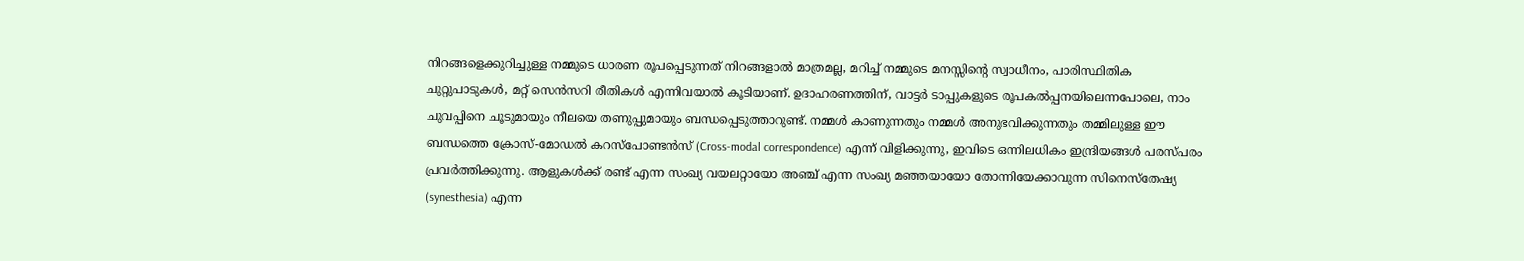നിറങ്ങളെക്കുറിച്ചുള്ള നമ്മുടെ ധാരണ രൂപപ്പെടുന്നത് നിറങ്ങളാൽ മാത്രമല്ല, മറിച്ച് നമ്മുടെ മനസ്സിന്റെ സ്വാധീനം, പാരിസ്ഥിതിക ചുറ്റുപാടുകൾ, മറ്റ് സെൻസറി രീതികൾ എന്നിവയാൽ കൂടിയാണ്. ഉദാഹരണത്തിന്, വാട്ടർ ടാപ്പുകളുടെ രൂപകൽപ്പനയിലെന്നപോലെ, നാം ചുവപ്പിനെ ചൂടുമായും നീലയെ തണുപ്പുമായും ബന്ധപ്പെടുത്താറുണ്ട്. നമ്മൾ കാണുന്നതും നമ്മൾ അനുഭവിക്കുന്നതും തമ്മിലുള്ള ഈ ബന്ധത്തെ ക്രോസ്-മോഡൽ കറസ്പോണ്ടൻസ് (Cross-modal correspondence) എന്ന് വിളിക്കുന്നു, ഇവിടെ ഒന്നിലധികം ഇന്ദ്രിയങ്ങൾ പരസ്പരം പ്രവർത്തിക്കുന്നു. ആളുകൾക്ക് രണ്ട് എന്ന സംഖ്യ വയലറ്റായോ അഞ്ച് എന്ന സംഖ്യ മഞ്ഞയായോ തോന്നിയേക്കാവുന്ന സിനെസ്തേഷ്യ (synesthesia) എന്ന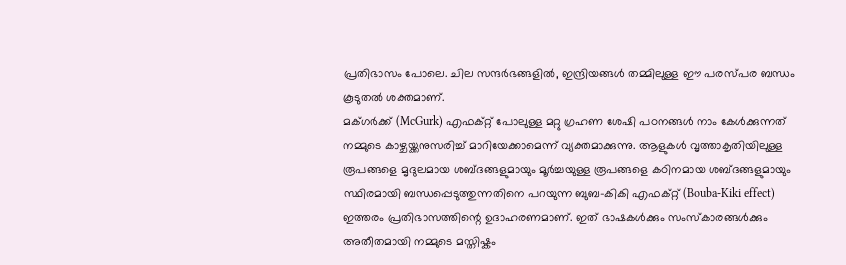പ്രതിഭാസം പോലെ. ചില സന്ദർഭങ്ങളിൽ, ഇന്ദ്രിയങ്ങൾ തമ്മിലുള്ള ഈ പരസ്പര ബന്ധം കൂടുതൽ ശക്തമാണ്.
മക്ഗർക്ക് (McGurk) എഫക്റ്റ് പോലുള്ള മറ്റു ഗ്രഹണ ശേഷി പഠനങ്ങൾ നാം കേൾക്കുന്നത് നമ്മുടെ കാഴ്ചയ്ക്കനുസരിച്ച് മാറിയേക്കാമെന്ന് വ്യക്തമാക്കുന്നു. ആളുകൾ വൃത്താകൃതിയിലുള്ള രൂപങ്ങളെ മൃദുലമായ ശബ്ദങ്ങളുമായും മൂർച്ചയുള്ള രൂപങ്ങളെ കഠിനമായ ശബ്ദങ്ങളുമായും സ്ഥിരമായി ബന്ധപ്പെടുത്തുന്നതിനെ പറയുന്ന ബുബ-കികി എഫക്റ്റ് (Bouba-Kiki effect) ഇത്തരം പ്രതിഭാസത്തിന്റെ ഉദാഹരണമാണ്. ഇത് ഭാഷകൾക്കും സംസ്കാരങ്ങൾക്കും അതീതമായി നമ്മുടെ മസ്തിഷ്കം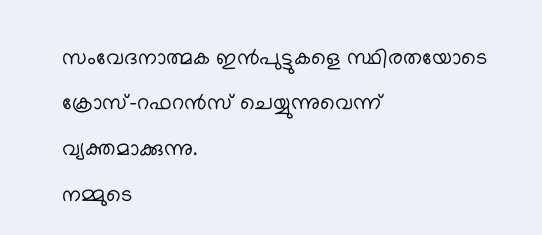സംവേദനാത്മക ഇൻപുട്ടുകളെ സ്ഥിരതയോടെ ക്രോസ്-റഫറൻസ് ചെയ്യുന്നുവെന്ന് വ്യക്തമാക്കുന്നു.
നമ്മുടെ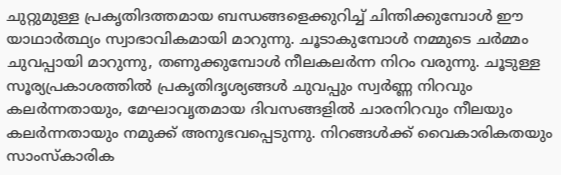ചുറ്റുമുള്ള പ്രകൃതിദത്തമായ ബന്ധങ്ങളെക്കുറിച്ച് ചിന്തിക്കുമ്പോൾ ഈ യാഥാർത്ഥ്യം സ്വാഭാവികമായി മാറുന്നു. ചൂടാകുമ്പോൾ നമ്മുടെ ചർമ്മം ചുവപ്പായി മാറുന്നു, തണുക്കുമ്പോൾ നീലകലർന്ന നിറം വരുന്നു. ചൂടുള്ള സൂര്യപ്രകാശത്തിൽ പ്രകൃതിദൃശ്യങ്ങൾ ചുവപ്പും സ്വർണ്ണ നിറവും കലർന്നതായും, മേഘാവൃതമായ ദിവസങ്ങളിൽ ചാരനിറവും നീലയും കലർന്നതായും നമുക്ക് അനുഭവപ്പെടുന്നു. നിറങ്ങൾക്ക് വൈകാരികതയും സാംസ്കാരിക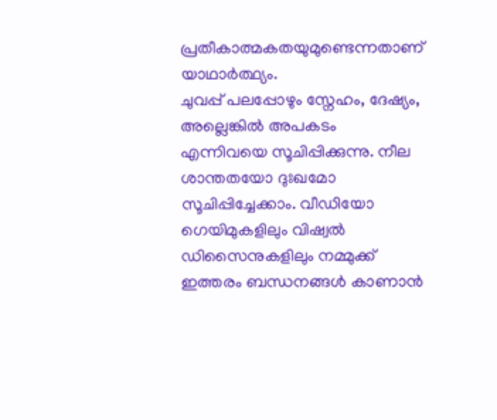പ്രതീകാത്മകതയുമുണ്ടെന്നതാണ് യാഥാർത്ഥ്യം.
ചുവപ്പ് പലപ്പോഴും സ്നേഹം, ദേഷ്യം, അല്ലെങ്കിൽ അപകടം എന്നിവയെ സൂചിപ്പിക്കുന്നു. നീല ശാന്തതയോ ദുഃഖമോ സൂചിപ്പിച്ചേക്കാം. വീഡിയോ ഗെയിമുകളിലും വിഷ്വൽ ഡിസൈനുകളിലും നമ്മുക്ക് ഇത്തരം ബന്ധനങ്ങൾ കാണാൻ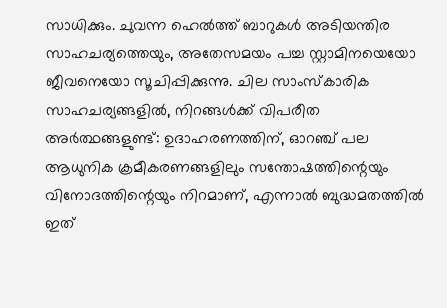സാധിക്കും. ചുവന്ന ഹെൽത്ത് ബാറുകൾ അടിയന്തിര സാഹചര്യത്തെയും, അതേസമയം പച്ച സ്റ്റാമിനയെയോ ജീവനെയോ സൂചിപ്പിക്കുന്നു. ചില സാംസ്കാരിക സാഹചര്യങ്ങളിൽ, നിറങ്ങൾക്ക് വിപരീത അർത്ഥങ്ങളുണ്ട്: ഉദാഹരണത്തിന്, ഓറഞ്ച് പല ആധുനിക ക്രമീകരണങ്ങളിലും സന്തോഷത്തിന്റെയും വിനോദത്തിന്റെയും നിറമാണ്, എന്നാൽ ബുദ്ധമതത്തിൽ ഇത്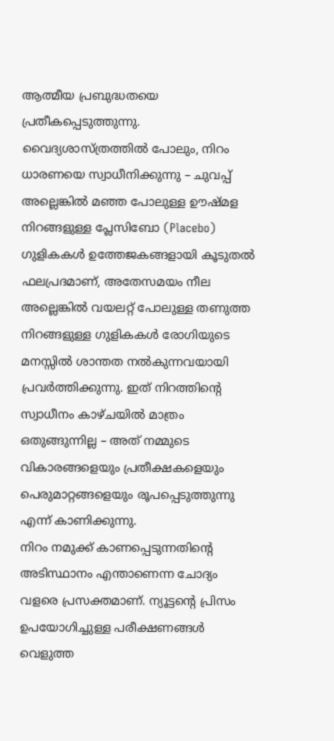ആത്മീയ പ്രബുദ്ധതയെ പ്രതീകപ്പെടുത്തുന്നു.
വൈദ്യശാസ്ത്രത്തിൽ പോലും, നിറം ധാരണയെ സ്വാധീനിക്കുന്നു – ചുവപ്പ് അല്ലെങ്കിൽ മഞ്ഞ പോലുള്ള ഊഷ്മള നിറങ്ങളുള്ള പ്ലേസിബോ (Placebo) ഗുളികകൾ ഉത്തേജകങ്ങളായി കൂടുതൽ ഫലപ്രദമാണ്, അതേസമയം നീല അല്ലെങ്കിൽ വയലറ്റ് പോലുള്ള തണുത്ത നിറങ്ങളുള്ള ഗുളികകൾ രോഗിയുടെ മനസ്സിൽ ശാന്തത നൽകുന്നവയായി പ്രവർത്തിക്കുന്നു. ഇത് നിറത്തിന്റെ സ്വാധീനം കാഴ്ചയിൽ മാത്രം ഒതുങ്ങുന്നില്ല – അത് നമ്മുടെ വികാരങ്ങളെയും പ്രതീക്ഷകളെയും പെരുമാറ്റങ്ങളെയും രൂപപ്പെടുത്തുന്നു എന്ന് കാണിക്കുന്നു.
നിറം നമുക്ക് കാണപ്പെടുന്നതിന്റെ അടിസ്ഥാനം എന്താണെന്ന ചോദ്യം വളരെ പ്രസക്തമാണ്. ന്യൂട്ടന്റെ പ്രിസം ഉപയോഗിച്ചുള്ള പരീക്ഷണങ്ങൾ വെളുത്ത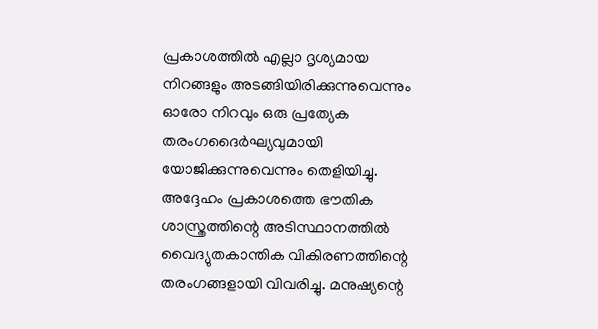പ്രകാശത്തിൽ എല്ലാ ദൃശ്യമായ നിറങ്ങളും അടങ്ങിയിരിക്കുന്നുവെന്നും ഓരോ നിറവും ഒരു പ്രത്യേക തരംഗദൈർഘ്യവുമായി യോജിക്കുന്നുവെന്നും തെളിയിച്ചു. അദ്ദേഹം പ്രകാശത്തെ ഭൗതിക ശാസ്ത്രത്തിന്റെ അടിസ്ഥാനത്തിൽ വൈദ്യുതകാന്തിക വികിരണത്തിന്റെ തരംഗങ്ങളായി വിവരിച്ചു. മനുഷ്യന്റെ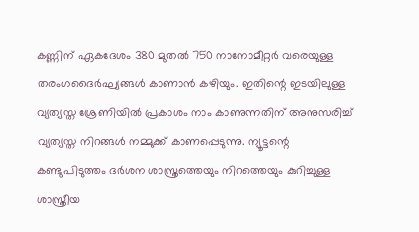കണ്ണിന് ഏകദേശം 380 മുതൽ 750 നാനോമീറ്റർ വരെയുള്ള തരംഗദൈർഘ്യങ്ങൾ കാണാൻ കഴിയും. ഇതിന്റെ ഇടയിലുള്ള വ്യത്യസ്ത ശ്രേണിയിൽ പ്രകാശം നാം കാണുന്നതിന് അനുസരിച്ച് വ്യത്യസ്ത നിറങ്ങൾ നമ്മുക്ക് കാണപ്പെടുന്നു. ന്യൂട്ടന്റെ കണ്ടുപിടുത്തം ദർശന ശാസ്ത്രത്തെയും നിറത്തെയും കുറിച്ചുള്ള ശാസ്ത്രീയ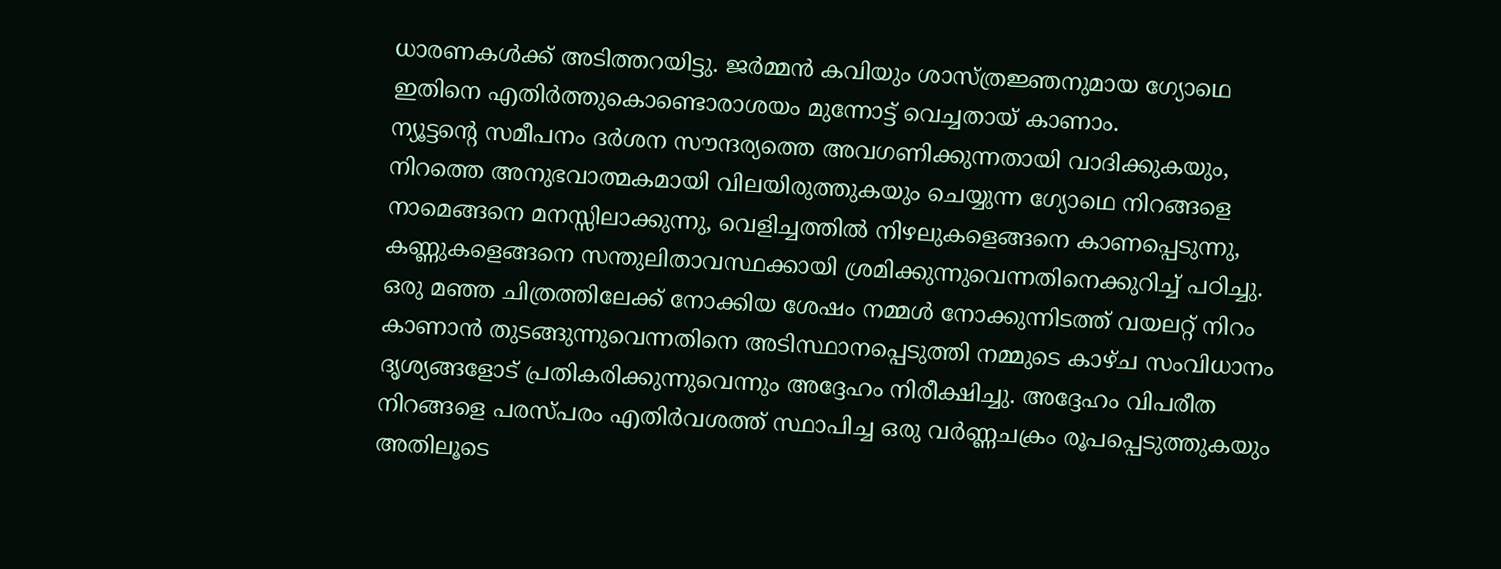ധാരണകൾക്ക് അടിത്തറയിട്ടു. ജർമ്മൻ കവിയും ശാസ്ത്രജ്ഞനുമായ ഗ്യോഥെ ഇതിനെ എതിർത്തുകൊണ്ടൊരാശയം മുന്നോട്ട് വെച്ചതായ് കാണാം.
ന്യൂട്ടന്റെ സമീപനം ദർശന സൗന്ദര്യത്തെ അവഗണിക്കുന്നതായി വാദിക്കുകയും, നിറത്തെ അനുഭവാത്മകമായി വിലയിരുത്തുകയും ചെയ്യുന്ന ഗ്യോഥെ നിറങ്ങളെ നാമെങ്ങനെ മനസ്സിലാക്കുന്നു, വെളിച്ചത്തിൽ നിഴലുകളെങ്ങനെ കാണപ്പെടുന്നു, കണ്ണുകളെങ്ങനെ സന്തുലിതാവസ്ഥക്കായി ശ്രമിക്കുന്നുവെന്നതിനെക്കുറിച്ച് പഠിച്ചു. ഒരു മഞ്ഞ ചിത്രത്തിലേക്ക് നോക്കിയ ശേഷം നമ്മൾ നോക്കുന്നിടത്ത് വയലറ്റ് നിറം കാണാൻ തുടങ്ങുന്നുവെന്നതിനെ അടിസ്ഥാനപ്പെടുത്തി നമ്മുടെ കാഴ്ച സംവിധാനം ദൃശ്യങ്ങളോട് പ്രതികരിക്കുന്നുവെന്നും അദ്ദേഹം നിരീക്ഷിച്ചു. അദ്ദേഹം വിപരീത നിറങ്ങളെ പരസ്പരം എതിർവശത്ത് സ്ഥാപിച്ച ഒരു വർണ്ണചക്രം രൂപപ്പെടുത്തുകയും അതിലൂടെ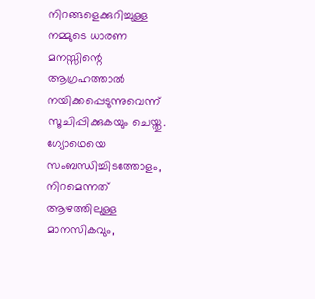നിറങ്ങളെക്കുറിച്ചുള്ള നമ്മുടെ ധാരണ മനസ്സിന്റെ ആഗ്രഹത്താൽ നയിക്കപ്പെടുന്നുവെന്ന് സൂചിപ്പിക്കുകയും ചെയ്തു. ഗ്യോഥെയെ സംബന്ധിച്ചിടത്തോളം, നിറമെന്നത് ആഴത്തിലുള്ള മാനസികവും,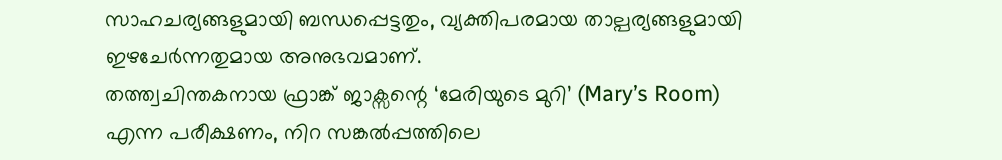സാഹചര്യങ്ങളുമായി ബന്ധപ്പെട്ടതും, വ്യക്തിപരമായ താല്പര്യങ്ങളുമായി ഇഴചേർന്നതുമായ അനുഭവമാണ്.
തത്ത്വചിന്തകനായ ഫ്രാങ്ക് ജാക്സന്റെ ‘മേരിയുടെ മുറി’ (Mary’s Room) എന്ന പരീക്ഷണം, നിറ സങ്കൽപ്പത്തിലെ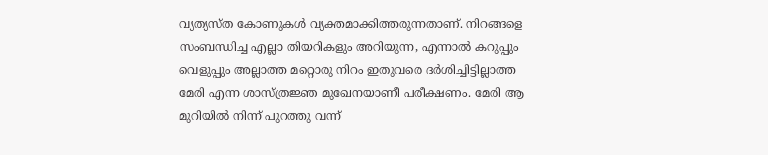വ്യത്യസ്ത കോണുകൾ വ്യക്തമാക്കിത്തരുന്നതാണ്. നിറങ്ങളെ സംബന്ധിച്ച എല്ലാ തിയറികളും അറിയുന്ന, എന്നാൽ കറുപ്പും വെളുപ്പും അല്ലാത്ത മറ്റൊരു നിറം ഇതുവരെ ദർശിച്ചിട്ടില്ലാത്ത മേരി എന്ന ശാസ്ത്രജ്ഞ മുഖേനയാണീ പരീക്ഷണം. മേരി ആ മുറിയിൽ നിന്ന് പുറത്തു വന്ന്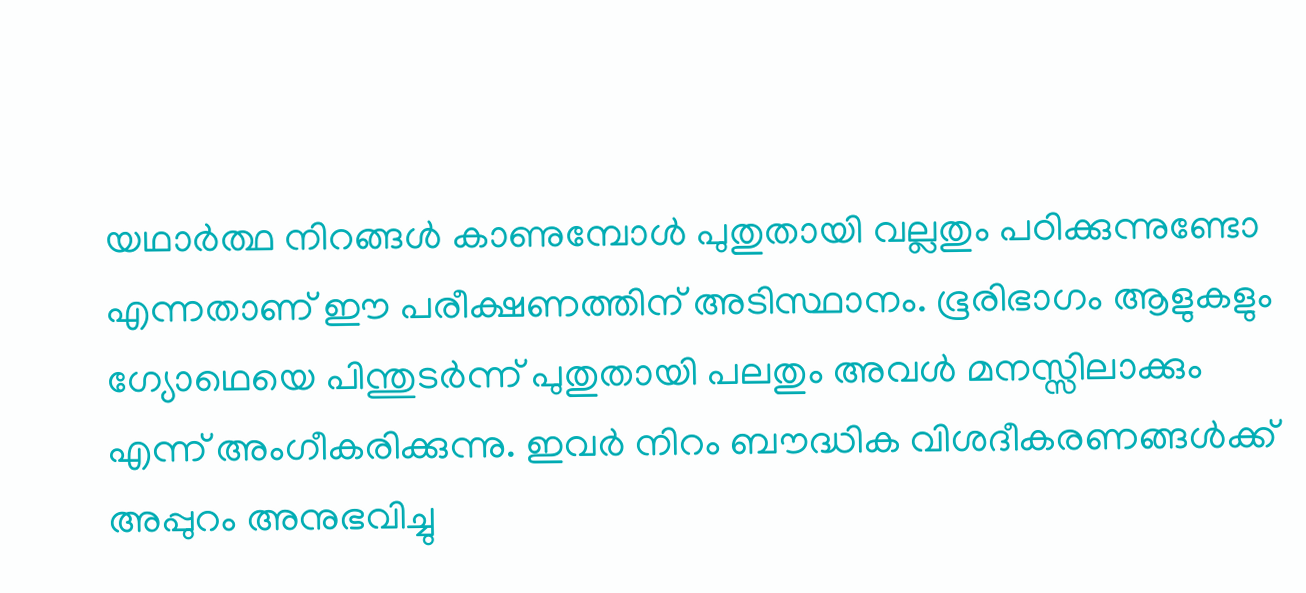യഥാർത്ഥ നിറങ്ങൾ കാണുമ്പോൾ പുതുതായി വല്ലതും പഠിക്കുന്നുണ്ടോ എന്നതാണ് ഈ പരീക്ഷണത്തിന് അടിസ്ഥാനം. ഭൂരിഭാഗം ആളുകളും ഗ്യോഥെയെ പിന്തുടർന്ന് പുതുതായി പലതും അവൾ മനസ്സിലാക്കും എന്ന് അംഗീകരിക്കുന്നു. ഇവർ നിറം ബൗദ്ധിക വിശദീകരണങ്ങൾക്ക് അപ്പുറം അനുഭവിച്ചു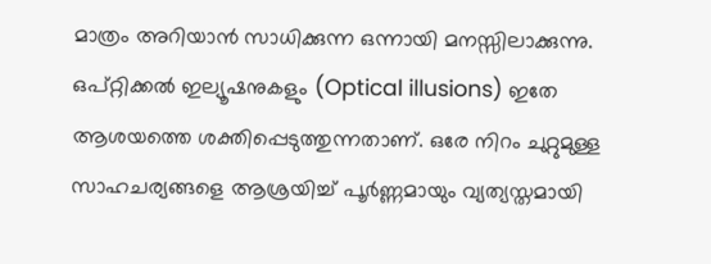മാത്രം അറിയാൻ സാധിക്കുന്ന ഒന്നായി മനസ്സിലാക്കുന്നു.
ഒപ്റ്റിക്കൽ ഇല്യൂഷനുകളും (Optical illusions) ഇതേ ആശയത്തെ ശക്തിപ്പെടുത്തുന്നതാണ്. ഒരേ നിറം ചുറ്റുമുള്ള സാഹചര്യങ്ങളെ ആശ്രയിച്ച് പൂർണ്ണമായും വ്യത്യസ്തമായി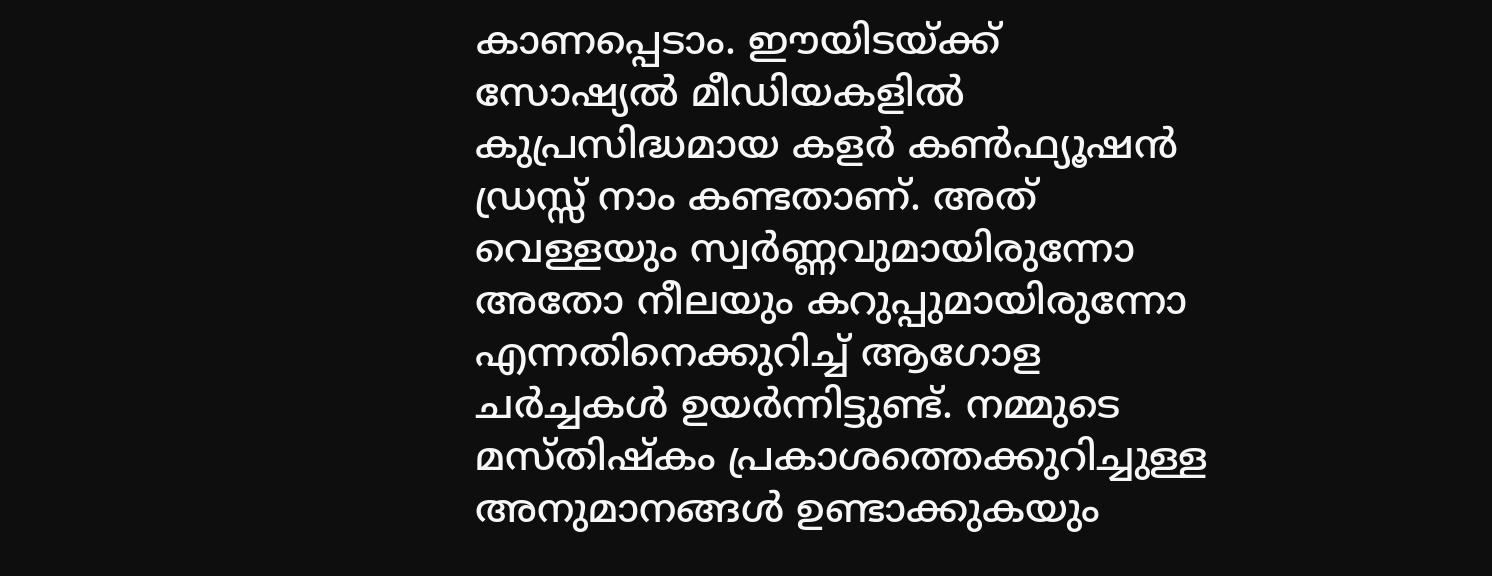കാണപ്പെടാം. ഈയിടയ്ക്ക് സോഷ്യൽ മീഡിയകളിൽ കുപ്രസിദ്ധമായ കളർ കൺഫ്യൂഷൻ ഡ്രസ്സ് നാം കണ്ടതാണ്. അത് വെള്ളയും സ്വർണ്ണവുമായിരുന്നോ അതോ നീലയും കറുപ്പുമായിരുന്നോ എന്നതിനെക്കുറിച്ച് ആഗോള ചർച്ചകൾ ഉയർന്നിട്ടുണ്ട്. നമ്മുടെ മസ്തിഷ്കം പ്രകാശത്തെക്കുറിച്ചുള്ള അനുമാനങ്ങൾ ഉണ്ടാക്കുകയും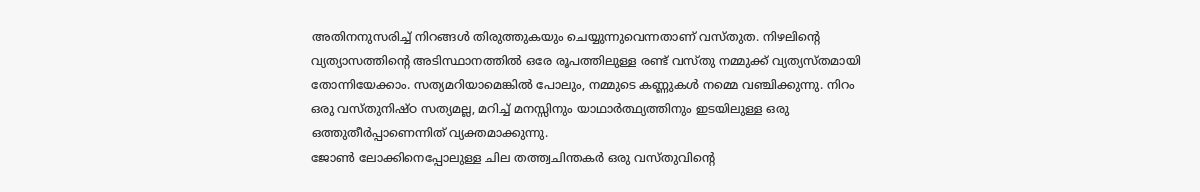അതിനനുസരിച്ച് നിറങ്ങൾ തിരുത്തുകയും ചെയ്യുന്നുവെന്നതാണ് വസ്തുത. നിഴലിന്റെ വ്യത്യാസത്തിന്റെ അടിസ്ഥാനത്തിൽ ഒരേ രൂപത്തിലുള്ള രണ്ട് വസ്തു നമ്മുക്ക് വ്യത്യസ്തമായി തോന്നിയേക്കാം. സത്യമറിയാമെങ്കിൽ പോലും, നമ്മുടെ കണ്ണുകൾ നമ്മെ വഞ്ചിക്കുന്നു. നിറം ഒരു വസ്തുനിഷ്ഠ സത്യമല്ല, മറിച്ച് മനസ്സിനും യാഥാർത്ഥ്യത്തിനും ഇടയിലുള്ള ഒരു ഒത്തുതീർപ്പാണെന്നിത് വ്യക്തമാക്കുന്നു.
ജോൺ ലോക്കിനെപ്പോലുള്ള ചില തത്ത്വചിന്തകർ ഒരു വസ്തുവിന്റെ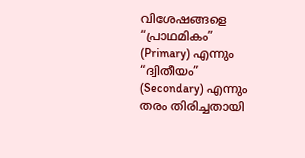വിശേഷങ്ങളെ “പ്രാഥമികം” (Primary) എന്നും “ദ്വിതീയം” (Secondary) എന്നും തരം തിരിച്ചതായി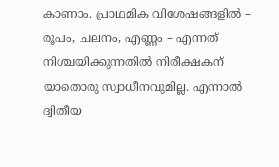കാണാം. പ്രാഥമിക വിശേഷങ്ങളിൽ – രൂപം, ചലനം, എണ്ണം – എന്നത് നിശ്ചയിക്കുന്നതിൽ നിരീക്ഷകന് യാതൊരു സ്വാധീനവുമില്ല. എന്നാൽ ദ്വിതീയ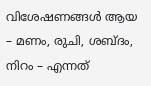വിശേഷണങ്ങൾ ആയ – മണം, രുചി, ശബ്ദം, നിറം – എന്നത്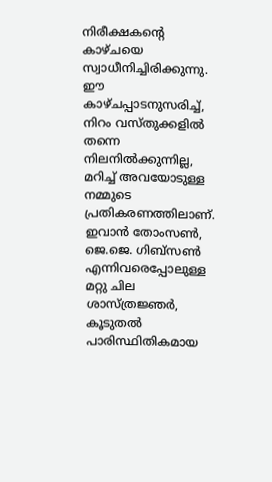നിരീക്ഷകന്റെ കാഴ്ചയെ സ്വാധീനിച്ചിരിക്കുന്നു. ഈ കാഴ്ചപ്പാടനുസരിച്ച്, നിറം വസ്തുക്കളിൽ തന്നെ നിലനിൽക്കുന്നില്ല, മറിച്ച് അവയോടുള്ള നമ്മുടെ പ്രതികരണത്തിലാണ്.
ഇവാൻ തോംസൺ, ജെ.ജെ. ഗിബ്സൺ എന്നിവരെപ്പോലുള്ള മറ്റു ചില ശാസ്ത്രജ്ഞർ, കൂടുതൽ പാരിസ്ഥിതികമായ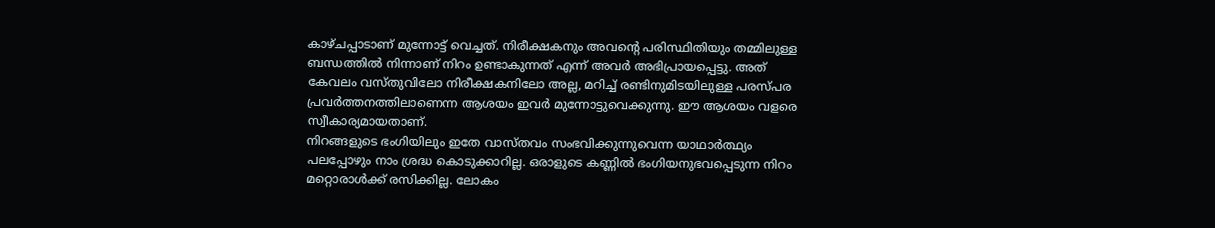കാഴ്ചപ്പാടാണ് മുന്നോട്ട് വെച്ചത്. നിരീക്ഷകനും അവന്റെ പരിസ്ഥിതിയും തമ്മിലുള്ള ബന്ധത്തിൽ നിന്നാണ് നിറം ഉണ്ടാകുന്നത് എന്ന് അവർ അഭിപ്രായപ്പെട്ടു. അത് കേവലം വസ്തുവിലോ നിരീക്ഷകനിലോ അല്ല, മറിച്ച് രണ്ടിനുമിടയിലുള്ള പരസ്പര പ്രവർത്തനത്തിലാണെന്ന ആശയം ഇവർ മുന്നോട്ടുവെക്കുന്നു. ഈ ആശയം വളരെ സ്വീകാര്യമായതാണ്.
നിറങ്ങളുടെ ഭംഗിയിലും ഇതേ വാസ്തവം സംഭവിക്കുന്നുവെന്ന യാഥാർത്ഥ്യം പലപ്പോഴും നാം ശ്രദ്ധ കൊടുക്കാറില്ല. ഒരാളുടെ കണ്ണിൽ ഭംഗിയനുഭവപ്പെടുന്ന നിറം മറ്റൊരാൾക്ക് രസിക്കില്ല. ലോകം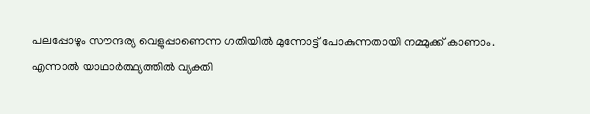പലപ്പോഴും സൗന്ദര്യ വെളുപ്പാണെന്ന ഗതിയിൽ മുന്നോട്ട് പോകുന്നതായി നമ്മുക്ക് കാണാം. എന്നാൽ യാഥാർത്ഥ്യത്തിൽ വ്യക്തി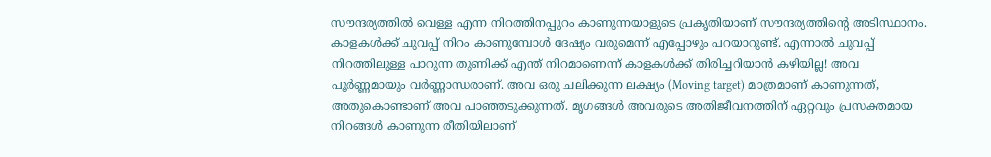സൗന്ദര്യത്തിൽ വെള്ള എന്ന നിറത്തിനപ്പുറം കാണുന്നയാളുടെ പ്രകൃതിയാണ് സൗന്ദര്യത്തിന്റെ അടിസ്ഥാനം.
കാളകൾക്ക് ചുവപ്പ് നിറം കാണുമ്പോൾ ദേഷ്യം വരുമെന്ന് എപ്പോഴും പറയാറുണ്ട്. എന്നാൽ ചുവപ്പ് നിറത്തിലുള്ള പാറുന്ന തുണിക്ക് എന്ത് നിറമാണെന്ന് കാളകൾക്ക് തിരിച്ചറിയാൻ കഴിയില്ല! അവ പൂർണ്ണമായും വർണ്ണാന്ധരാണ്. അവ ഒരു ചലിക്കുന്ന ലക്ഷ്യം (Moving target) മാത്രമാണ് കാണുന്നത്, അതുകൊണ്ടാണ് അവ പാഞ്ഞടുക്കുന്നത്. മൃഗങ്ങൾ അവരുടെ അതിജീവനത്തിന് ഏറ്റവും പ്രസക്തമായ നിറങ്ങൾ കാണുന്ന രീതിയിലാണ്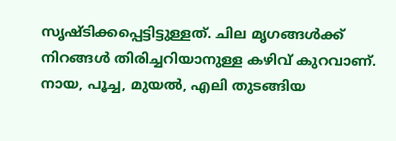സൃഷ്ടിക്കപ്പെട്ടിട്ടുള്ളത്. ചില മൃഗങ്ങൾക്ക് നിറങ്ങൾ തിരിച്ചറിയാനുള്ള കഴിവ് കുറവാണ്. നായ, പൂച്ച, മുയൽ, എലി തുടങ്ങിയ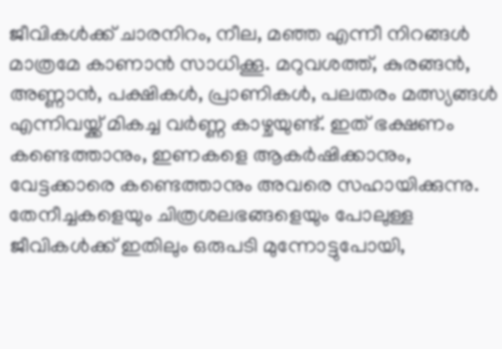ജീവികൾക്ക് ചാരനിറം, നീല, മഞ്ഞ എന്നീ നിറങ്ങൾ മാത്രമേ കാണാൻ സാധിക്കൂ. മറുവശത്ത്, കുരങ്ങൻ, അണ്ണാൻ, പക്ഷികൾ, പ്രാണികൾ, പലതരം മത്സ്യങ്ങൾ എന്നിവയ്ക്ക് മികച്ച വർണ്ണ കാഴ്ചയുണ്ട്. ഇത് ഭക്ഷണം കണ്ടെത്താനും, ഇണകളെ ആകർഷിക്കാനും, വേട്ടക്കാരെ കണ്ടെത്താനും അവരെ സഹായിക്കുന്നു.
തേനീച്ചകളെയും ചിത്രശലഭങ്ങളെയും പോലുള്ള ജീവികൾക്ക് ഇതിലും ഒരുപടി മുന്നോട്ടുപോയി,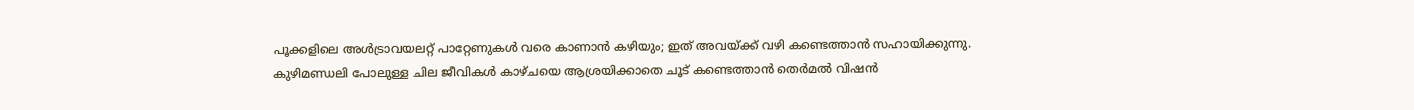പൂക്കളിലെ അൾട്രാവയലറ്റ് പാറ്റേണുകൾ വരെ കാണാൻ കഴിയും; ഇത് അവയ്ക്ക് വഴി കണ്ടെത്താൻ സഹായിക്കുന്നു. കുഴിമണ്ഡലി പോലുള്ള ചില ജീവികൾ കാഴ്ചയെ ആശ്രയിക്കാതെ ചൂട് കണ്ടെത്താൻ തെർമൽ വിഷൻ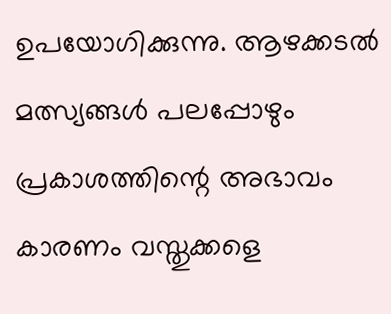ഉപയോഗിക്കുന്നു. ആഴക്കടൽ മത്സ്യങ്ങൾ പലപ്പോഴും പ്രകാശത്തിന്റെ അഭാവം കാരണം വസ്തുക്കളെ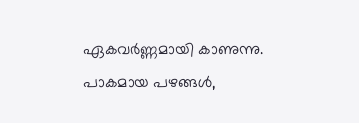ഏകവർണ്ണമായി കാണുന്നു. പാകമായ പഴങ്ങൾ,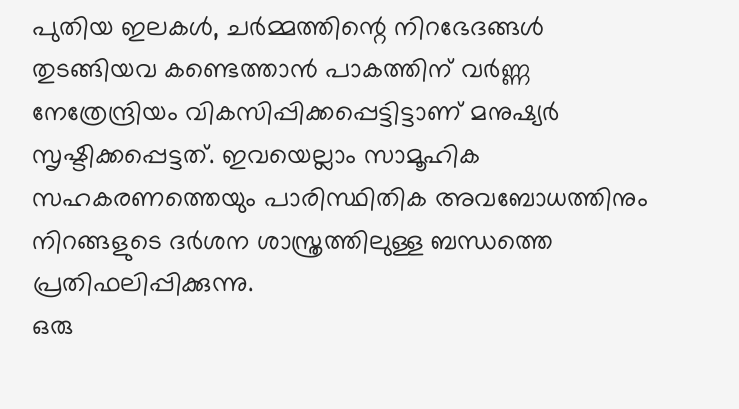പുതിയ ഇലകൾ, ചർമ്മത്തിന്റെ നിറഭേദങ്ങൾ തുടങ്ങിയവ കണ്ടെത്താൻ പാകത്തിന് വർണ്ണ നേത്രേന്ദ്രിയം വികസിപ്പിക്കപ്പെട്ടിട്ടാണ് മനുഷ്യർ സൃഷ്ടിക്കപ്പെട്ടത്. ഇവയെല്ലാം സാമൂഹിക സഹകരണത്തെയും പാരിസ്ഥിതിക അവബോധത്തിനും നിറങ്ങളുടെ ദർശന ശാസ്ത്രത്തിലുള്ള ബന്ധത്തെ പ്രതിഫലിപ്പിക്കുന്നു.
ഒരു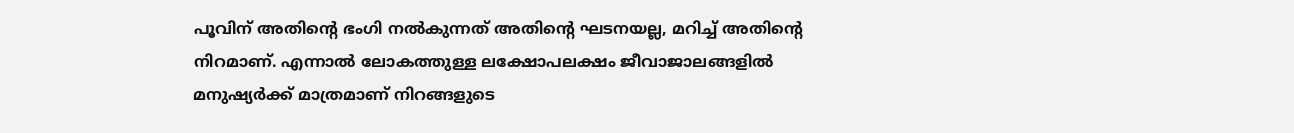പൂവിന് അതിന്റെ ഭംഗി നൽകുന്നത് അതിന്റെ ഘടനയല്ല, മറിച്ച് അതിന്റെ നിറമാണ്. എന്നാൽ ലോകത്തുള്ള ലക്ഷോപലക്ഷം ജീവാജാലങ്ങളിൽ മനുഷ്യർക്ക് മാത്രമാണ് നിറങ്ങളുടെ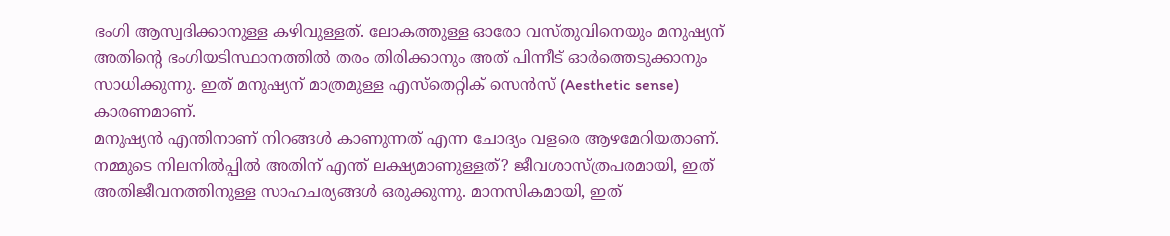ഭംഗി ആസ്വദിക്കാനുള്ള കഴിവുള്ളത്. ലോകത്തുള്ള ഓരോ വസ്തുവിനെയും മനുഷ്യന് അതിന്റെ ഭംഗിയടിസ്ഥാനത്തിൽ തരം തിരിക്കാനും അത് പിന്നീട് ഓർത്തെടുക്കാനും സാധിക്കുന്നു. ഇത് മനുഷ്യന് മാത്രമുള്ള എസ്തെറ്റിക് സെൻസ് (Aesthetic sense) കാരണമാണ്.
മനുഷ്യൻ എന്തിനാണ് നിറങ്ങൾ കാണുന്നത് എന്ന ചോദ്യം വളരെ ആഴമേറിയതാണ്. നമ്മുടെ നിലനിൽപ്പിൽ അതിന് എന്ത് ലക്ഷ്യമാണുള്ളത്? ജീവശാസ്ത്രപരമായി, ഇത് അതിജീവനത്തിനുള്ള സാഹചര്യങ്ങൾ ഒരുക്കുന്നു. മാനസികമായി, ഇത്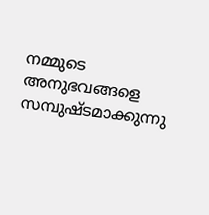നമ്മുടെ അനുഭവങ്ങളെ സമ്പുഷ്ടമാക്കുന്നു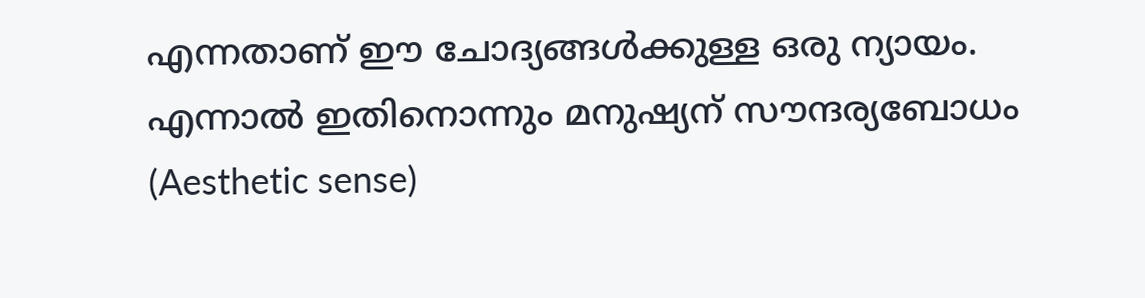എന്നതാണ് ഈ ചോദ്യങ്ങൾക്കുള്ള ഒരു ന്യായം. എന്നാൽ ഇതിനൊന്നും മനുഷ്യന് സൗന്ദര്യബോധം (Aesthetic sense)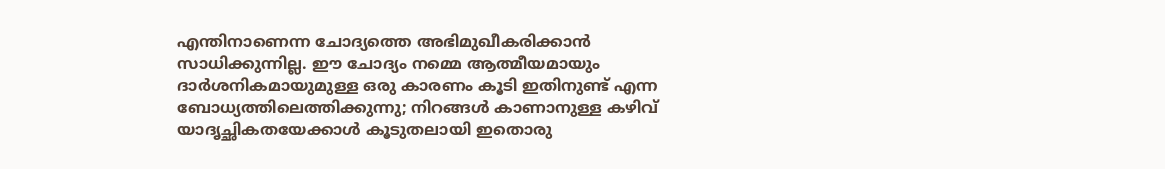എന്തിനാണെന്ന ചോദ്യത്തെ അഭിമുഖീകരിക്കാൻ സാധിക്കുന്നില്ല. ഈ ചോദ്യം നമ്മെ ആത്മീയമായും ദാർശനികമായുമുള്ള ഒരു കാരണം കൂടി ഇതിനുണ്ട് എന്ന ബോധ്യത്തിലെത്തിക്കുന്നു; നിറങ്ങൾ കാണാനുള്ള കഴിവ് യാദൃച്ഛികതയേക്കാൾ കൂടുതലായി ഇതൊരു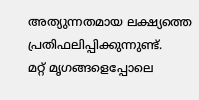അത്യുന്നതമായ ലക്ഷ്യത്തെ പ്രതിഫലിപ്പിക്കുന്നുണ്ട്.
മറ്റ് മൃഗങ്ങളെപ്പോലെ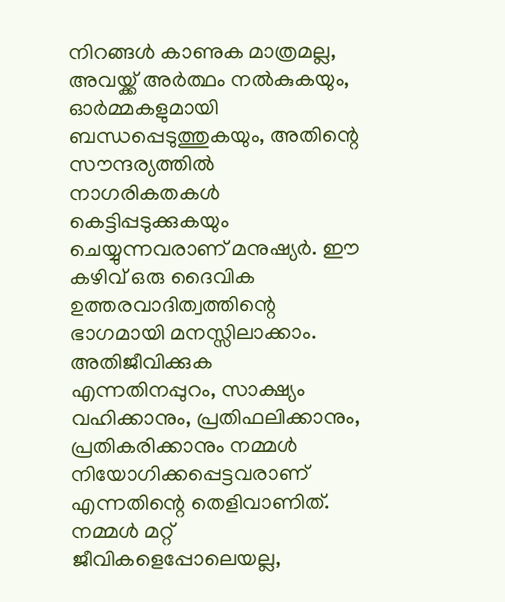നിറങ്ങൾ കാണുക മാത്രമല്ല, അവയ്ക്ക് അർത്ഥം നൽകുകയും, ഓർമ്മകളുമായി ബന്ധപ്പെടുത്തുകയും, അതിന്റെ സൗന്ദര്യത്തിൽ നാഗരികതകൾ കെട്ടിപ്പടുക്കുകയും ചെയ്യുന്നവരാണ് മനുഷ്യർ. ഈ കഴിവ് ഒരു ദൈവിക ഉത്തരവാദിത്വത്തിന്റെ ഭാഗമായി മനസ്സിലാക്കാം. അതിജീവിക്കുക എന്നതിനപ്പുറം, സാക്ഷ്യം വഹിക്കാനും, പ്രതിഫലിക്കാനും, പ്രതികരിക്കാനും നമ്മൾ നിയോഗിക്കപ്പെട്ടവരാണ് എന്നതിന്റെ തെളിവാണിത്. നമ്മൾ മറ്റ് ജീവികളെപ്പോലെയല്ല,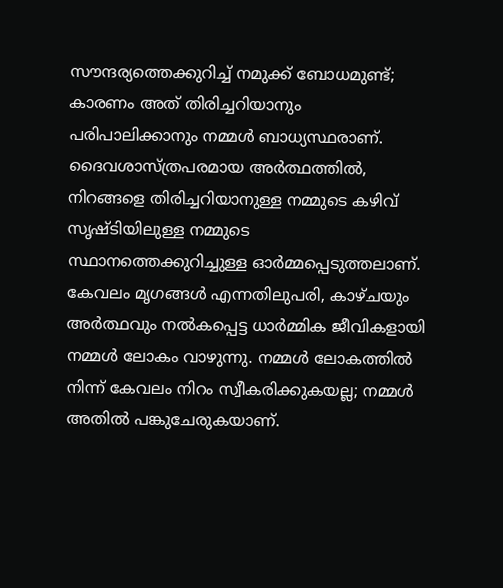സൗന്ദര്യത്തെക്കുറിച്ച് നമുക്ക് ബോധമുണ്ട്; കാരണം അത് തിരിച്ചറിയാനും പരിപാലിക്കാനും നമ്മൾ ബാധ്യസ്ഥരാണ്.
ദൈവശാസ്ത്രപരമായ അർത്ഥത്തിൽ, നിറങ്ങളെ തിരിച്ചറിയാനുള്ള നമ്മുടെ കഴിവ് സൃഷ്ടിയിലുള്ള നമ്മുടെ സ്ഥാനത്തെക്കുറിച്ചുള്ള ഓർമ്മപ്പെടുത്തലാണ്. കേവലം മൃഗങ്ങൾ എന്നതിലുപരി, കാഴ്ചയും അർത്ഥവും നൽകപ്പെട്ട ധാർമ്മിക ജീവികളായി നമ്മൾ ലോകം വാഴുന്നു. നമ്മൾ ലോകത്തിൽ നിന്ന് കേവലം നിറം സ്വീകരിക്കുകയല്ല; നമ്മൾ അതിൽ പങ്കുചേരുകയാണ്.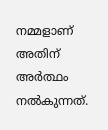നമ്മളാണ് അതിന് അർത്ഥം നൽകുന്നത്.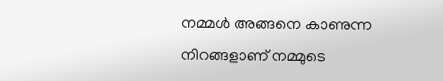നമ്മൾ അങ്ങനെ കാണുന്ന നിറങ്ങളാണ് നമ്മുടെ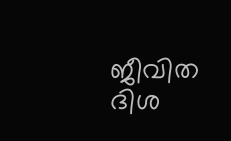ജീവിത ദിശ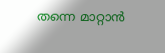തന്നെ മാറ്റാൻ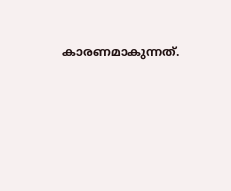കാരണമാകുന്നത്.